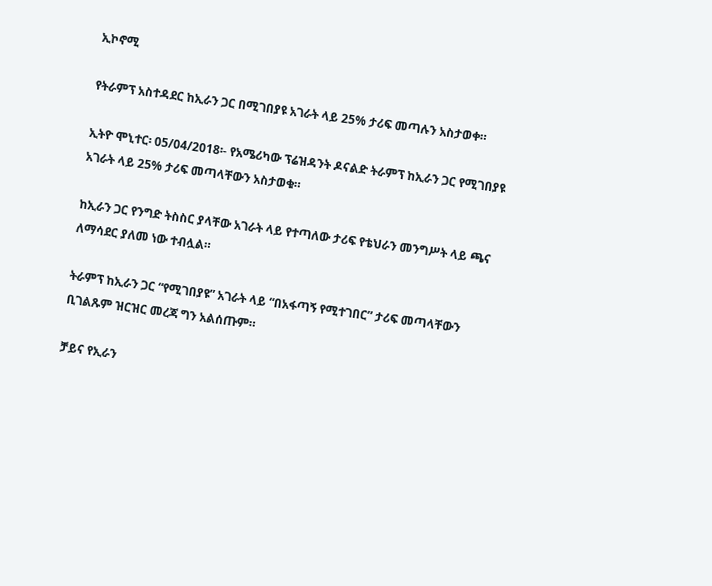ኢኮኖሚ

የትራምፕ አስተዳደር ከኢራን ጋር በሚገበያዩ አገራት ላይ 25% ታሪፍ መጣሉን አስታወቀ።

ኢትዮ ሞኒተር፡ 05/04/2018፡- የአሜሪካው ፕሬዝዳንት ዶናልድ ትራምፕ ከኢራን ጋር የሚገበያዩ አገራት ላይ 25% ታሪፍ መጣላቸውን አስታወቁ።

ከኢራን ጋር የንግድ ትስስር ያላቸው አገራት ላይ የተጣለው ታሪፍ የቴህራን መንግሥት ላይ ጫና ለማሳደር ያለመ ነው ተብሏል።

ትራምፕ ከኢራን ጋር “የሚገበያዩ” አገራት ላይ “በአፋጣኝ የሚተገበር” ታሪፍ መጣላቸውን ቢገልጹም ዝርዝር መረጃ ግን አልሰጡም።

ቻይና የኢራን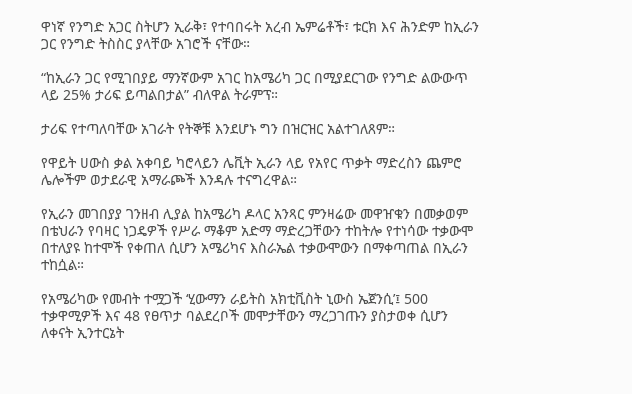ዋነኛ የንግድ አጋር ስትሆን ኢራቅ፣ የተባበሩት አረብ ኤምሬቶች፣ ቱርክ እና ሕንድም ከኢራን ጋር የንግድ ትስስር ያላቸው አገሮች ናቸው።

“ከኢራን ጋር የሚገበያይ ማንኛውም አገር ከአሜሪካ ጋር በሚያደርገው የንግድ ልውውጥ ላይ 25% ታሪፍ ይጣልበታል” ብለዋል ትራምፕ።

ታሪፍ የተጣለባቸው አገራት የትኞቹ እንደሆኑ ግን በዝርዝር አልተገለጸም።

የዋይት ሀውስ ቃል አቀባይ ካሮላይን ሌቪት ኢራን ላይ የአየር ጥቃት ማድረስን ጨምሮ ሌሎችም ወታደራዊ አማራጮች እንዳሉ ተናግረዋል።

የኢራን መገበያያ ገንዘብ ሊያል ከአሜሪካ ዶላር አንጻር ምንዛሬው መዋዠቁን በመቃወም በቴህራን የባዛር ነጋዴዎች የሥራ ማቆም አድማ ማድረጋቸውን ተከትሎ የተነሳው ተቃውሞ በተለያዩ ከተሞች የቀጠለ ሲሆን አሜሪካና እስራኤል ተቃውሞውን በማቀጣጠል በኢራን ተከሷል።

የአሜሪካው የመብት ተሟጋች ‘ሂውማን ራይትስ አክቲቪስት ኒውስ ኤጀንሲ’፤ 500 ተቃዋሚዎች እና 48 የፀጥታ ባልደረቦች መሞታቸውን ማረጋገጡን ያስታወቀ ሲሆን ለቀናት ኢንተርኔት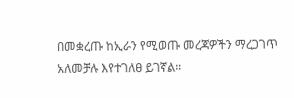በመቋረጡ ከኢራን የሚወጡ መረጃዎችን ማረጋገጥ አለመቻሉ እየተገለፀ ይገኛል።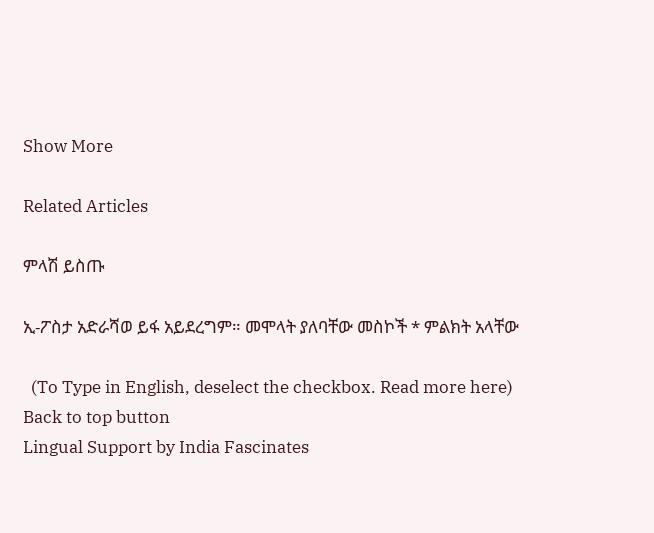Show More

Related Articles

ምላሽ ይስጡ

ኢ-ፖስታ አድራሻወ ይፋ አይደረግም። መሞላት ያለባቸው መስኮች * ምልክት አላቸው

  (To Type in English, deselect the checkbox. Read more here)
Back to top button
Lingual Support by India Fascinates